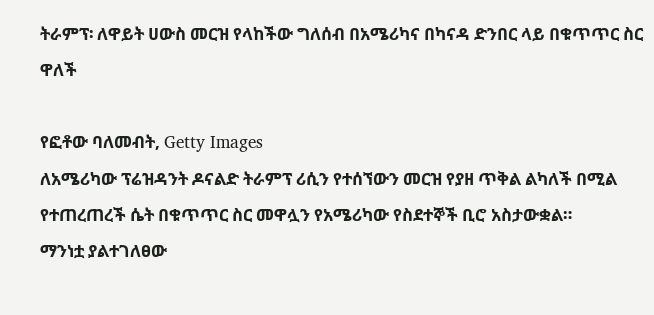ትራምፕ፡ ለዋይት ሀውስ መርዝ የላከችው ግለሰብ በአሜሪካና በካናዳ ድንበር ላይ በቁጥጥር ስር ዋለች

የፎቶው ባለመብት, Getty Images
ለአሜሪካው ፕሬዝዳንት ዶናልድ ትራምፕ ሪሲን የተሰኘውን መርዝ የያዘ ጥቅል ልካለች በሚል የተጠረጠረች ሴት በቁጥጥር ስር መዋሏን የአሜሪካው የስደተኞች ቢሮ አስታውቋል።
ማንነቷ ያልተገለፀው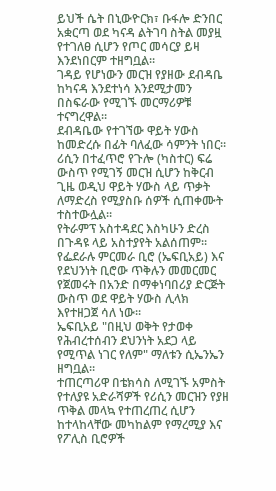ይህች ሴት በኒውዮርክ፣ ቡፋሎ ድንበር አቋርጣ ወደ ካናዳ ልትገባ ስትል መያዟ የተገለፀ ሲሆን የጦር መሳርያ ይዛ እንደነበርም ተዘግቧል።
ገዳይ የሆነውን መርዝ የያዘው ደብዳቤ ከካናዳ እንደተነሳ እንደሚታመን በስፍራው የሚገኙ መርማሪዎቹ ተናግረዋል።
ደብዳቤው የተገኘው ዋይት ሃውስ ከመድረሱ በፊት ባለፈው ሳምንት ነበር።
ሪሲን በተፈጥሮ የጉሎ (ካስተር) ፍሬ ውስጥ የሚገኝ መርዝ ሲሆን ከቅርብ ጊዜ ወዲህ ዋይት ሃውስ ላይ ጥቃት ለማድረስ የሚያስቡ ሰዎች ሲጠቀሙት ተስተውሏል።
የትራምፕ አስተዳደር እስካሁን ድረስ በጉዳዩ ላይ አስተያየት አልሰጠም።
የፌደራሉ ምርመራ ቢሮ (ኤፍቢአይ) እና የደህንነት ቢሮው ጥቅሉን መመርመር የጀመሩት በአንድ በማቀነባበሪያ ድርጅት ውስጥ ወደ ዋይት ሃውስ ሊላክ እየተዘጋጀ ሳለ ነው።
ኤፍቢአይ "በዚህ ወቅት የታወቀ የሕብረተሰብን ደህንነት አደጋ ላይ የሚጥል ነገር የለም" ማለቱን ሲኤንኤን ዘግቧል።
ተጠርጣሪዋ በቴክሳስ ለሚገኙ አምስት የተለያዩ አድራሻዎች የሪሲን መርዝን የያዘ ጥቅል መላኳ የተጠረጠረ ሲሆን ከተላከላቸው መካከልም የማረሚያ እና የፖሊስ ቢሮዎች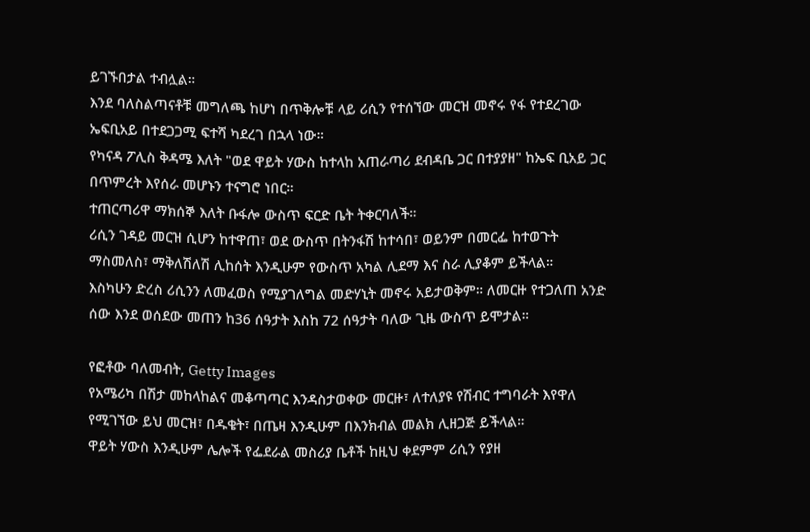ይገኙበታል ተብሏል።
እንደ ባለስልጣናቶቹ መግለጫ ከሆነ በጥቅሎቹ ላይ ሪሲን የተሰኘው መርዝ መኖሩ የፋ የተደረገው ኤፍቢአይ በተደጋጋሚ ፍተሻ ካደረገ በኋላ ነው።
የካናዳ ፖሊስ ቅዳሜ እለት "ወደ ዋይት ሃውስ ከተላከ አጠራጣሪ ደብዳቤ ጋር በተያያዘ" ከኤፍ ቢአይ ጋር በጥምረት እየሰራ መሆኑን ተናግሮ ነበር።
ተጠርጣሪዋ ማክሰኞ እለት ቡፋሎ ውስጥ ፍርድ ቤት ትቀርባለች።
ሪሲን ገዳይ መርዝ ሲሆን ከተዋጠ፣ ወደ ውስጥ በትንፋሽ ከተሳበ፣ ወይንም በመርፌ ከተወጉት ማስመለስ፣ ማቅለሽለሽ ሊከሰት እንዲሁም የውስጥ አካል ሊደማ እና ስራ ሊያቆም ይችላል።
እስካሁን ድረስ ሪሲንን ለመፈወስ የሚያገለግል መድሃኒት መኖሩ አይታወቅም። ለመርዙ የተጋለጠ አንድ ሰው እንደ ወሰደው መጠን ከ36 ሰዓታት እስከ 72 ሰዓታት ባለው ጊዜ ውስጥ ይሞታል።

የፎቶው ባለመብት, Getty Images
የአሜሪካ በሽታ መከላከልና መቆጣጣር እንዳስታወቀው መርዙ፣ ለተለያዩ የሽብር ተግባራት እየዋለ የሚገኘው ይህ መርዝ፣ በዱቄት፣ በጤዛ እንዲሁም በእንክብል መልክ ሊዘጋጅ ይችላል።
ዋይት ሃውስ እንዲሁም ሌሎች የፌደራል መስሪያ ቤቶች ከዚህ ቀደምም ሪሲን የያዘ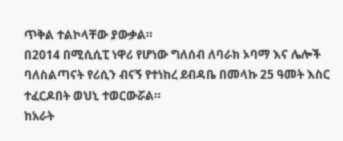ጥቅል ተልኮላቸው ያውቃል።
በ2014 በሚሲሲፒ ነዋሪ የሆነው ግለሰብ ለባራክ ኦባማ እና ሌሎች ባለስልጣናት የሪሲን ብናኝ የተነከረ ደብዳቤ በመላኩ 25 ዓመት እስር ተፈርዶበት ወህኒ ተወርውሯል።
ከአራት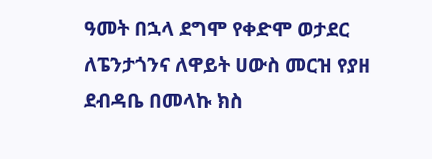ዓመት በኋላ ደግሞ የቀድሞ ወታደር ለፔንታጎንና ለዋይት ሀውስ መርዝ የያዘ ደብዳቤ በመላኩ ክስ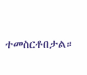ተመስርቶበታል።